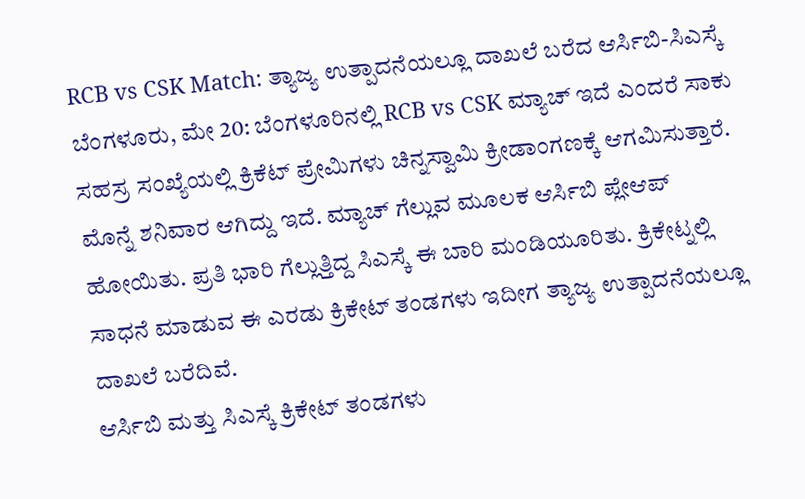RCB vs CSK Match: ತ್ಯಾಜ್ಯ ಉತ್ಪಾದನೆಯಲ್ಲೂ ದಾಖಲೆ ಬರೆದ ಆರ್ಸಿಬಿ-ಸಿಎಸ್ಕೆ
ಬೆಂಗಳೂರು, ಮೇ 20: ಬೆಂಗಳೂರಿನಲ್ಲಿ RCB vs CSK ಮ್ಯಾಚ್ ಇದೆ ಎಂದರೆ ಸಾಕು ಸಹಸ್ರ ಸಂಖ್ಯೆಯಲ್ಲಿ ಕ್ರಿಕೆಟ್ ಪ್ರೇಮಿಗಳು ಚಿನ್ನಸ್ವಾಮಿ ಕ್ರೀಡಾಂಗಣಕ್ಕೆ ಆಗಮಿಸುತ್ತಾರೆ. ಮೊನ್ನೆ ಶನಿವಾರ ಆಗಿದ್ದು ಇದೆ. ಮ್ಯಾಚ್ ಗೆಲ್ಲುವ ಮೂಲಕ ಆರ್ಸಿಬಿ ಪ್ಲೇಆಪ್ ಹೋಯಿತು. ಪ್ರತಿ ಭಾರಿ ಗೆಲ್ಲುತ್ತಿದ್ದ ಸಿಎಸ್ಕೆ ಈ ಬಾರಿ ಮಂಡಿಯೂರಿತು. ಕ್ರಿಕೇಟ್ನಲ್ಲಿ ಸಾಧನೆ ಮಾಡುವ ಈ ಎರಡು ಕ್ರಿಕೇಟ್ ತಂಡಗಳು ಇದೀಗ ತ್ಯಾಜ್ಯ ಉತ್ಪಾದನೆಯಲ್ಲೂ ದಾಖಲೆ ಬರೆದಿವೆ.
ಆರ್ಸಿಬಿ ಮತ್ತು ಸಿಎಸ್ಕೆ ಕ್ರಿಕೇಟ್ ತಂಡಗಳು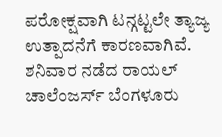ಪರೋಕ್ಷವಾಗಿ ಟನ್ಗಟ್ಟಲೇ ತ್ಯಾಜ್ಯ ಉತ್ಪಾದನೆಗೆ ಕಾರಣವಾಗಿವೆ. ಶನಿವಾರ ನಡೆದ ರಾಯಲ್ ಚಾಲೆಂಜರ್ಸ್ ಬೆಂಗಳೂರು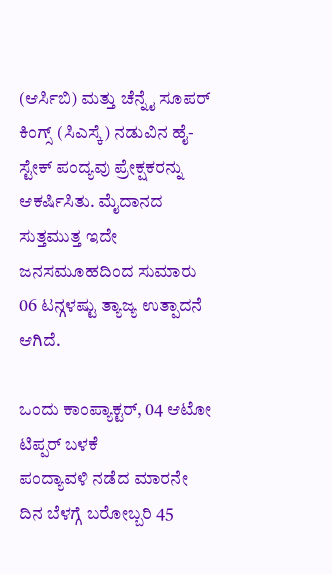(ಆರ್ಸಿಬಿ) ಮತ್ತು ಚೆನ್ನೈ ಸೂಪರ್ ಕಿಂಗ್ಸ್ (ಸಿಎಸ್ಕೆ) ನಡುವಿನ ಹೈ-ಸ್ಟೇಕ್ ಪಂದ್ಯವು ಪ್ರೇಕ್ಷಕರನ್ನು ಆಕರ್ಷಿಸಿತು. ಮೈದಾನದ ಸುತ್ತಮುತ್ತ ಇದೇ ಜನಸಮೂಹದಿಂದ ಸುಮಾರು 06 ಟನ್ಗಳಷ್ಟು ತ್ಯಾಜ್ಯ ಉತ್ಪಾದನೆ ಆಗಿದೆ.

ಒಂದು ಕಾಂಪ್ಯಾಕ್ಟರ್, 04 ಆಟೋ ಟಿಪ್ಪರ್ ಬಳಕೆ
ಪಂದ್ಯಾವಳಿ ನಡೆದ ಮಾರನೇ ದಿನ ಬೆಳಗ್ಗೆ ಬರೋಬ್ಬರಿ 45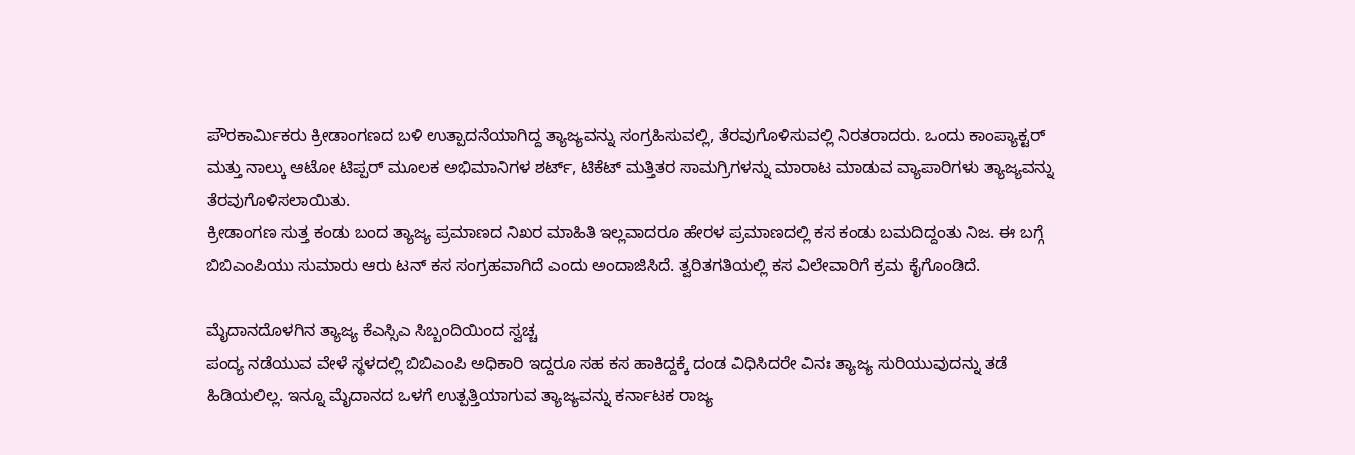ಪೌರಕಾರ್ಮಿಕರು ಕ್ರೀಡಾಂಗಣದ ಬಳಿ ಉತ್ಪಾದನೆಯಾಗಿದ್ದ ತ್ಯಾಜ್ಯವನ್ನು ಸಂಗ್ರಹಿಸುವಲ್ಲಿ, ತೆರವುಗೊಳಿಸುವಲ್ಲಿ ನಿರತರಾದರು. ಒಂದು ಕಾಂಪ್ಯಾಕ್ಟರ್ ಮತ್ತು ನಾಲ್ಕು ಆಟೋ ಟಿಪ್ಪರ್ ಮೂಲಕ ಅಭಿಮಾನಿಗಳ ಶರ್ಟ್, ಟಿಕೆಟ್ ಮತ್ತಿತರ ಸಾಮಗ್ರಿಗಳನ್ನು ಮಾರಾಟ ಮಾಡುವ ವ್ಯಾಪಾರಿಗಳು ತ್ಯಾಜ್ಯವನ್ನು ತೆರವುಗೊಳಿಸಲಾಯಿತು.
ಕ್ರೀಡಾಂಗಣ ಸುತ್ತ ಕಂಡು ಬಂದ ತ್ಯಾಜ್ಯ ಪ್ರಮಾಣದ ನಿಖರ ಮಾಹಿತಿ ಇಲ್ಲವಾದರೂ ಹೇರಳ ಪ್ರಮಾಣದಲ್ಲಿ ಕಸ ಕಂಡು ಬಮದಿದ್ದಂತು ನಿಜ. ಈ ಬಗ್ಗೆ ಬಿಬಿಎಂಪಿಯು ಸುಮಾರು ಆರು ಟನ್ ಕಸ ಸಂಗ್ರಹವಾಗಿದೆ ಎಂದು ಅಂದಾಜಿಸಿದೆ. ತ್ವರಿತಗತಿಯಲ್ಲಿ ಕಸ ವಿಲೇವಾರಿಗೆ ಕ್ರಮ ಕೈಗೊಂಡಿದೆ.

ಮೈದಾನದೊಳಗಿನ ತ್ಯಾಜ್ಯ ಕೆಎಸ್ಸಿಎ ಸಿಬ್ಬಂದಿಯಿಂದ ಸ್ವಚ್ಚ
ಪಂದ್ಯ ನಡೆಯುವ ವೇಳೆ ಸ್ಥಳದಲ್ಲಿ ಬಿಬಿಎಂಪಿ ಅಧಿಕಾರಿ ಇದ್ದರೂ ಸಹ ಕಸ ಹಾಕಿದ್ದಕ್ಕೆ ದಂಡ ವಿಧಿಸಿದರೇ ವಿನಃ ತ್ಯಾಜ್ಯ ಸುರಿಯುವುದನ್ನು ತಡೆ ಹಿಡಿಯಲಿಲ್ಲ. ಇನ್ನೂ ಮೈದಾನದ ಒಳಗೆ ಉತ್ಪತ್ತಿಯಾಗುವ ತ್ಯಾಜ್ಯವನ್ನು ಕರ್ನಾಟಕ ರಾಜ್ಯ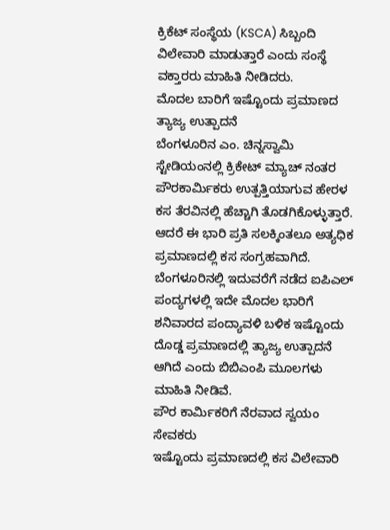ಕ್ರಿಕೆಟ್ ಸಂಸ್ಥೆಯ (KSCA) ಸಿಬ್ಬಂದಿ ವಿಲೇವಾರಿ ಮಾಡುತ್ತಾರೆ ಎಂದು ಸಂಸ್ಥೆ ವಕ್ತಾರರು ಮಾಹಿತಿ ನೀಡಿದರು.
ಮೊದಲ ಬಾರಿಗೆ ಇಷ್ಟೊಂದು ಪ್ರಮಾಣದ ತ್ಯಾಜ್ಯ ಉತ್ಪಾದನೆ
ಬೆಂಗಳೂರಿನ ಎಂ. ಚಿನ್ನಸ್ವಾಮಿ ಸ್ಟೇಡಿಯಂನಲ್ಲಿ ಕ್ರಿಕೇಟ್ ಮ್ಯಾಚ್ ನಂತರ ಪೌರಕಾರ್ಮಿಕರು ಉತ್ಪತ್ತಿಯಾಗುವ ಹೇರಳ ಕಸ ತೆರವಿನಲ್ಲಿ ಹೆಚ್ಚಾಗಿ ತೊಡಗಿಕೊಳ್ಳುತ್ತಾರೆ. ಆದರೆ ಈ ಭಾರಿ ಪ್ರತಿ ಸಲಕ್ಕಿಂತಲೂ ಅತ್ಯಧಿಕ ಪ್ರಮಾಣದಲ್ಲಿ ಕಸ ಸಂಗ್ರಹವಾಗಿದೆ. ಬೆಂಗಳೂರಿನಲ್ಲಿ ಇದುವರೆಗೆ ನಡೆದ ಐಪಿಎಲ್ ಪಂದ್ಯಗಳಲ್ಲಿ ಇದೇ ಮೊದಲ ಭಾರಿಗೆ ಶನಿವಾರದ ಪಂದ್ಯಾವಳಿ ಬಳಿಕ ಇಷ್ಟೊಂದು ದೊಡ್ಡ ಪ್ರಮಾಣದಲ್ಲಿ ತ್ಯಾಜ್ಯ ಉತ್ಪಾದನೆ ಆಗಿದೆ ಎಂದು ಬಿಬಿಎಂಪಿ ಮೂಲಗಳು ಮಾಹಿತಿ ನೀಡಿವೆ.
ಪೌರ ಕಾರ್ಮಿಕರಿಗೆ ನೆರವಾದ ಸ್ವಯಂ ಸೇವಕರು
ಇಷ್ಟೊಂದು ಪ್ರಮಾಣದಲ್ಲಿ ಕಸ ವಿಲೇವಾರಿ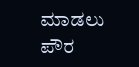ಮಾಡಲು ಪೌರ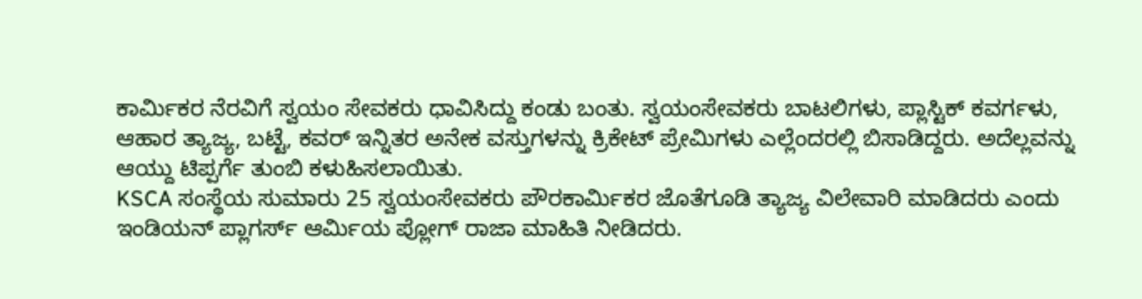ಕಾರ್ಮಿಕರ ನೆರವಿಗೆ ಸ್ವಯಂ ಸೇವಕರು ಧಾವಿಸಿದ್ದು ಕಂಡು ಬಂತು. ಸ್ವಯಂಸೇವಕರು ಬಾಟಲಿಗಳು, ಪ್ಲಾಸ್ಟಿಕ್ ಕವರ್ಗಳು, ಆಹಾರ ತ್ಯಾಜ್ಯ, ಬಟ್ಟೆ, ಕವರ್ ಇನ್ನಿತರ ಅನೇಕ ವಸ್ತುಗಳನ್ನು ಕ್ರಿಕೇಟ್ ಪ್ರೇಮಿಗಳು ಎಲ್ಲೆಂದರಲ್ಲಿ ಬಿಸಾಡಿದ್ದರು. ಅದೆಲ್ಲವನ್ನು ಆಯ್ದು ಟಿಪ್ಪರ್ಗೆ ತುಂಬಿ ಕಳುಹಿಸಲಾಯಿತು.
KSCA ಸಂಸ್ಥೆಯ ಸುಮಾರು 25 ಸ್ವಯಂಸೇವಕರು ಪೌರಕಾರ್ಮಿಕರ ಜೊತೆಗೂಡಿ ತ್ಯಾಜ್ಯ ವಿಲೇವಾರಿ ಮಾಡಿದರು ಎಂದು ಇಂಡಿಯನ್ ಪ್ಲಾಗರ್ಸ್ ಆರ್ಮಿಯ ಪ್ಲೋಗ್ ರಾಜಾ ಮಾಹಿತಿ ನೀಡಿದರು.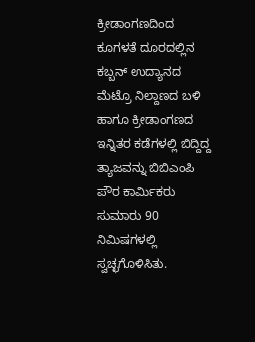ಕ್ರೀಡಾಂಗಣದಿಂದ ಕೂಗಳತೆ ದೂರದಲ್ಲಿನ ಕಬ್ಬನ್ ಉದ್ಯಾನದ ಮೆಟ್ರೊ ನಿಲ್ದಾಣದ ಬಳಿ ಹಾಗೂ ಕ್ರೀಡಾಂಗಣದ ಇನ್ನಿತರ ಕಡೆಗಳಲ್ಲಿ ಬಿದ್ದಿದ್ದ ತ್ಯಾಜವನ್ನು ಬಿಬಿಎಂಪಿ ಪೌರ ಕಾರ್ಮಿಕರು ಸುಮಾರು 90 ನಿಮಿಷಗಳಲ್ಲಿ ಸ್ವಚ್ಛಗೊಳಿಸಿತು.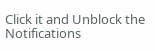Click it and Unblock the Notifications